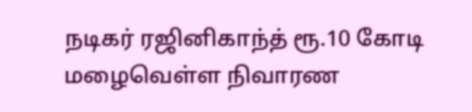நடிகர் ரஜினிகாந்த் ரூ.10 கோடி மழைவெள்ள நிவாரண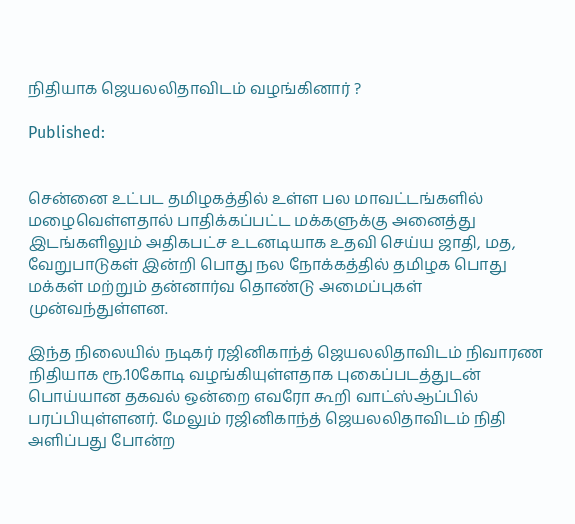நிதியாக ஜெயலலிதாவிடம் வழங்கினார் ?

Published:


சென்னை உட்பட தமிழகத்தில் உள்ள பல மாவட்டங்களில் மழைவெள்ளதால் பாதிக்கப்பட்ட மக்களுக்கு அனைத்து இடங்களிலும் அதிகபட்ச உடனடியாக உதவி செய்ய ஜாதி, மத, வேறுபாடுகள் இன்றி பொது நல நோக்கத்தில் தமிழக பொது மக்கள் மற்றும் தன்னார்வ தொண்டு அமைப்புகள் முன்வந்துள்ளன.

இந்த நிலையில் நடிகர் ரஜினிகாந்த் ஜெயலலிதாவிடம் நிவாரண நிதியாக ரூ.10கோடி வழங்கியுள்ளதாக புகைப்படத்துடன் பொய்யான தகவல் ஒன்றை எவரோ கூறி வாட்ஸ்ஆப்பில் பரப்பியுள்ளனர். மேலும் ரஜினிகாந்த் ஜெயலலிதாவிடம் நிதி அளிப்பது போன்ற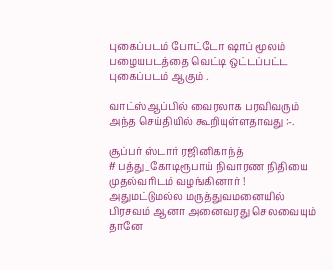புகைப்படம் போட்டோ ஷாப் மூலம் பழையபடத்தை வெட்டி ஒட்டப்பட்ட புகைப்படம் ஆகும் .

வாட்ஸ்ஆப்பில் வைரலாக பரவிவரும் அந்த செய்தியில் கூறியுள்ளதாவது :-.

சூப்பர் ஸ்டார் ரஜினிகாந்த்
# பத்து_கோடிரூபாய் நிவாரண நிதியை
முதல்வரிடம் வழங்கினார் !
அதுமட்டுமல்ல மருத்துவமனையில்
பிரசவம் ஆனா அனைவரது செலவையும்
தானே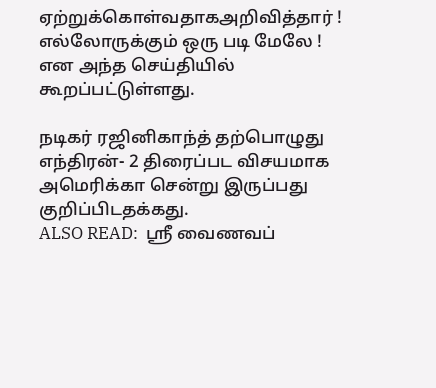ஏற்றுக்கொள்வதாகஅறிவித்தார் !
எல்லோருக்கும் ஒரு படி மேலே ! என அந்த செய்தியில் கூறப்பட்டுள்ளது.

நடிகர் ரஜினிகாந்த் தற்பொழுது எந்திரன்- 2 திரைப்பட விசயமாக அமெரிக்கா சென்று இருப்பது குறிப்பிடதக்கது.
ALSO READ:  ஸ்ரீ வைணவப்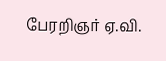பேரறிஞர் ஏ.வி.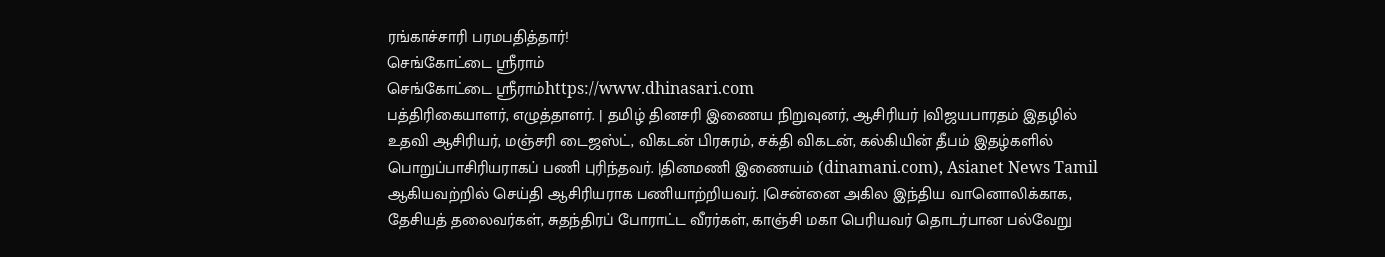ரங்காச்சாரி பரமபதித்தார்!
செங்கோட்டை ஸ்ரீராம்
செங்கோட்டை ஸ்ரீராம்https://www.dhinasari.com
பத்திரிகையாளர், எழுத்தாளர். | தமிழ் தினசரி இணைய நிறுவுனர், ஆசிரியர் |விஜயபாரதம் இதழில் உதவி ஆசிரியர், மஞ்சரி டைஜஸ்ட், விகடன் பிரசுரம், சக்தி விகடன், கல்கியின் தீபம் இதழ்களில் பொறுப்பாசிரியராகப் பணி புரிந்தவர். |தினமணி இணையம் (dinamani.com), Asianet News Tamil ஆகியவற்றில் செய்தி ஆசிரியராக பணியாற்றியவர். |சென்னை அகில இந்திய வானொலிக்காக, தேசியத் தலைவர்கள், சுதந்திரப் போராட்ட வீரர்கள், காஞ்சி மகா பெரியவர் தொடர்பான பல்வேறு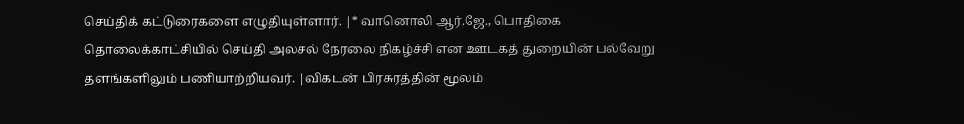செய்திக் கட்டுரைகளை எழுதியுள்ளார். |* வானொலி ஆர்.ஜே., பொதிகை தொலைக்காட்சியில் செய்தி அலசல் நேரலை நிகழ்ச்சி என ஊடகத் துறையின் பல்வேறு தளங்களிலும் பணியாற்றியவர். |விகடன் பிரசுரத்தின் மூலம்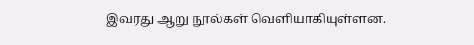இவரது ஆறு நூல்கள் வெளியாகியுள்ளன.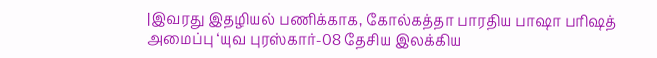|இவரது இதழியல் பணிக்காக, கோல்கத்தா பாரதிய பாஷா பரிஷத் அமைப்பு ‘யுவ புரஸ்கார்-08 தேசிய இலக்கிய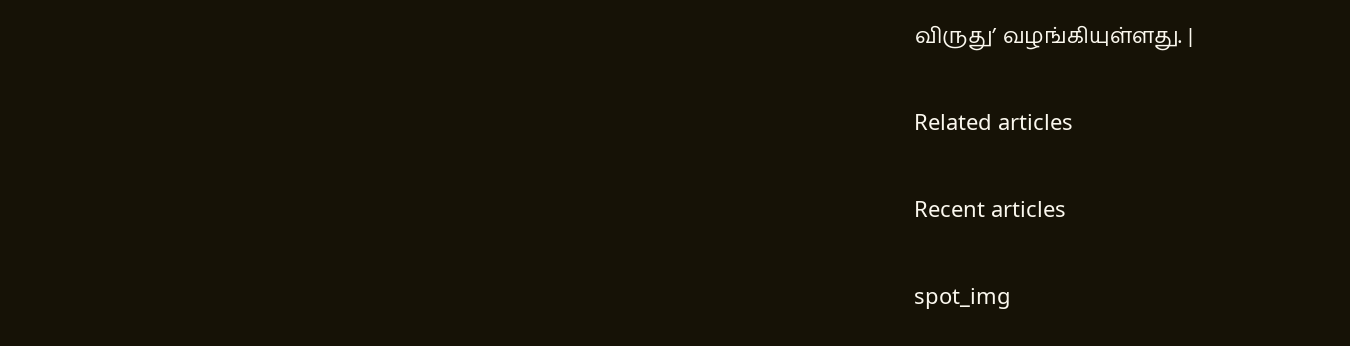விருது’ வழங்கியுள்ளது. |

Related articles

Recent articles

spot_img